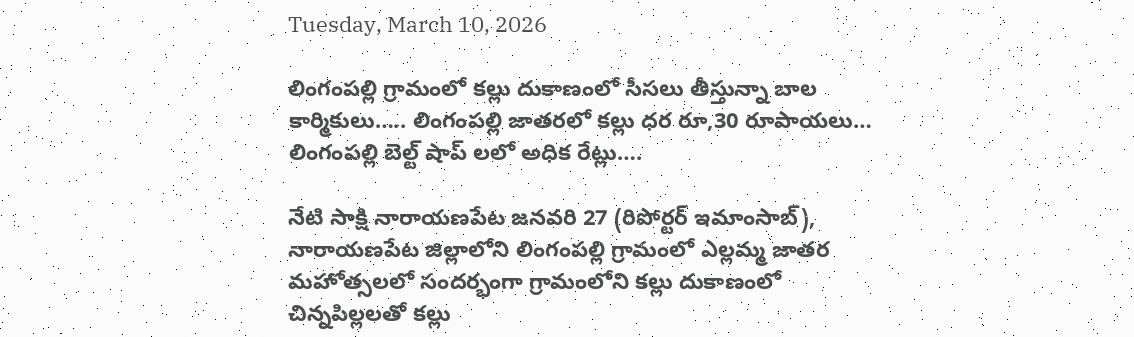Tuesday, March 10, 2026

లింగంపల్లి గ్రామంలో కల్లు దుకాణంలో సీసలు తీస్తున్నా బాల కార్మికులు….. లింగంపల్లి జాతరలో కల్లు ధర రూ,30 రూపాయలు… లింగంపల్లి బెల్ట్ షాప్ లలో అధిక రేట్లు….

నేటి సాక్షి నారాయణపేట జనవరి 27 (రిపోర్టర్ ఇమాంసాబ్), నారాయణపేట జిల్లాలోని లింగంపల్లి గ్రామంలో ఎల్లమ్మ జాతర మహోత్సలలో సందర్భంగా గ్రామంలోని కల్లు దుకాణంలో చిన్నపిల్లలతో కల్లు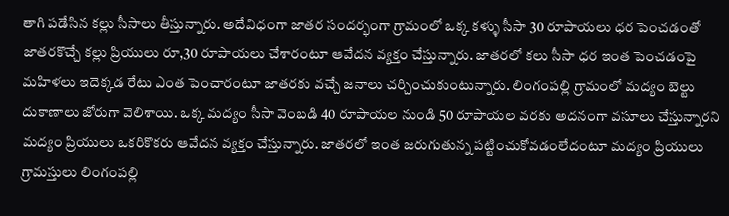తాగి పడేసిన కల్లు సీసాలు తీస్తున్నారు. అదేవిధంగా జాతర సందర్భంగా గ్రామంలో ఒక్క కళ్ళు సీసా 30 రూపాయలు ధర పెంచడంతో జాతరకొచ్చే కల్లు ప్రియులు రూ,30 రూపాయలు చేశారంటూ ఆవేదన వ్యక్తం చేస్తున్నారు. జాతరలో కలు సీసా ధర ఇంత పెంచడంపై మహిళలు ఇదెక్కడ రేటు ఎంత పెంచారంటూ జాతరకు వచ్చే జనాలు చర్చించుకుంటున్నారు. లింగంపల్లి గ్రామంలో మద్యం బెల్టు దుకాణాలు జోరుగా వెలిశాయి. ఒక్క మద్యం సీసా వెంబడి 40 రూపాయల నుండి 50 రూపాయల వరకు అదనంగా వసూలు చేస్తున్నారని మద్యం ప్రియులు ఒకరికొకరు ఆవేదన వ్యక్తం చేస్తున్నారు. జాతరలో ఇంత జరుగుతున్న పట్టించుకోవడంలేదంటూ మద్యం ప్రియులు గ్రామస్తులు లింగంపల్లి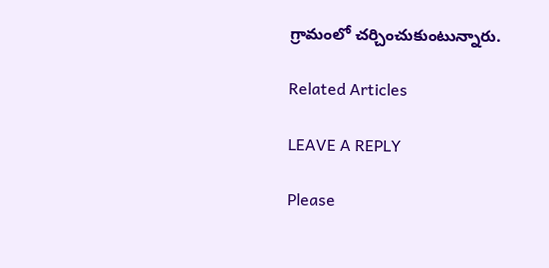గ్రామంలో చర్చించుకుంటున్నారు.

Related Articles

LEAVE A REPLY

Please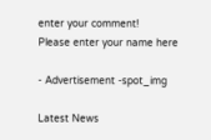enter your comment!
Please enter your name here

- Advertisement -spot_img

Latest News